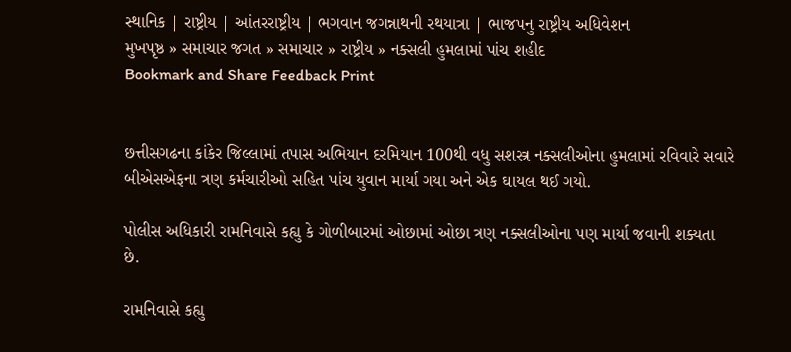સ્થાનિક | રાષ્ટ્રીય | આંતરરાષ્ટ્રીય | ભગવાન જગન્નાથની રથયાત્રા | ભાજપનુ રાષ્ટ્રીય અધિવેશન
મુખપૃષ્ઠ » સમાચાર જગત » સમાચાર » રાષ્ટ્રીય » નક્સલી હુમલામાં પાંચ શહીદ
Bookmark and Share Feedback Print


છત્તીસગઢના કાંકેર જિલ્લામાં તપાસ અભિયાન દરમિયાન 100થી વધુ સશસ્ત્ર નક્સલીઓના હુમલામાં રવિવારે સવારે બીએસએફના ત્રણ કર્મચારીઓ સહિત પાંચ યુવાન માર્યા ગયા અને એક ઘાયલ થઈ ગયો.

પોલીસ અધિકારી રામનિવાસે કહ્યુ કે ગોળીબારમાં ઓછામાં ઓછા ત્રણ નક્સલીઓના પણ માર્યા જવાની શક્યતા છે.

રામનિવાસે કહ્યુ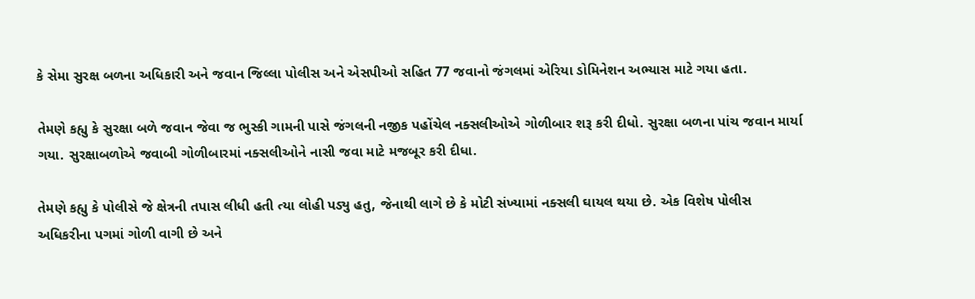કે સેમા સુરક્ષ બળના અધિકારી અને જવાન જિલ્લા પોલીસ અને એસપીઓ સહિત 77 જવાનો જંગલમાં એરિયા ડોમિનેશન અભ્યાસ માટે ગયા હતા.

તેમણે કહ્યુ કે સુરક્ષા બળે જવાન જેવા જ ભુસ્કી ગામની પાસે જંગલની નજીક પહોંચેલ નક્સલીઓએ ગોળીબાર શરૂ કરી દીધો. સુરક્ષા બળના પાંચ જવાન માર્યા ગયા. સુરક્ષાબળોએ જવાબી ગોળીબારમાં નક્સલીઓને નાસી જવા માટે મજબૂર કરી દીધા.

તેમણે કહ્યુ કે પોલીસે જે ક્ષેત્રની તપાસ લીધી હતી ત્યા લોહી પડ્યુ હતુ, જેનાથી લાગે છે કે મોટી સંખ્યામાં નક્સલી ઘાયલ થયા છે. એક વિશેષ પોલીસ અધિકરીના પગમાં ગોળી વાગી છે અને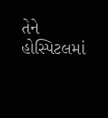તેને હોસ્પિટલમાં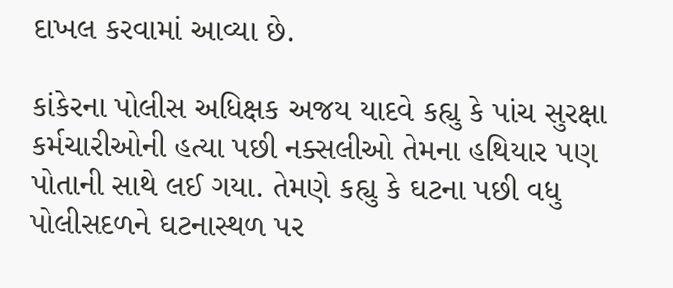દાખલ કરવામાં આવ્યા છે.

કાંકેરના પોલીસ અધિક્ષક અજય યાદવે કહ્યુ કે પાંચ સુરક્ષા કર્મચારીઓની હત્યા પછી નક્સલીઓ તેમના હથિયાર પણ પોતાની સાથે લઈ ગયા. તેમણે કહ્યુ કે ઘટના પછી વધુ પોલીસદળને ઘટનાસ્થળ પર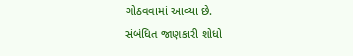ગોઠવવામાં આવ્યા છે.
સંબંધિત જાણકારી શોધો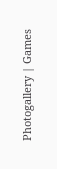Photogallery | Games